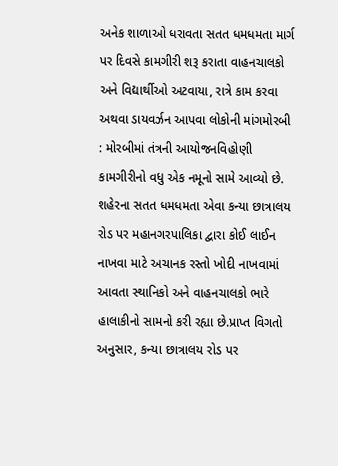અનેક શાળાઓ ધરાવતા સતત ધમધમતા માર્ગ પર દિવસે કામગીરી શરૂ કરાતા વાહનચાલકો અને વિદ્યાર્થીઓ અટવાયા, રાત્રે કામ કરવા અથવા ડાયવર્ઝન આપવા લોકોની માંગમોરબી : મોરબીમાં તંત્રની આયોજનવિહોણી કામગીરીનો વધુ એક નમૂનો સામે આવ્યો છે. શહેરના સતત ધમધમતા એવા કન્યા છાત્રાલય રોડ પર મહાનગરપાલિકા દ્વારા કોઈ લાઈન નાખવા માટે અચાનક રસ્તો ખોદી નાખવામાં આવતા સ્થાનિકો અને વાહનચાલકો ભારે હાલાકીનો સામનો કરી રહ્યા છે.પ્રાપ્ત વિગતો અનુસાર, કન્યા છાત્રાલય રોડ પર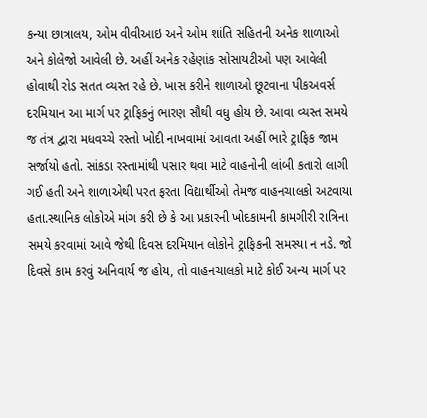કન્યા છાત્રાલય, ઓમ વીવીઆઇ અને ઓમ શાંતિ સહિતની અનેક શાળાઓ અને કોલેજો આવેલી છે. અહીં અનેક રહેણાંક સોસાયટીઓ પણ આવેલી હોવાથી રોડ સતત વ્યસ્ત રહે છે. ખાસ કરીને શાળાઓ છૂટવાના પીકઅવર્સ દરમિયાન આ માર્ગ પર ટ્રાફિકનું ભારણ સૌથી વધુ હોય છે. આવા વ્યસ્ત સમયે જ તંત્ર દ્વારા મધવચ્ચે રસ્તો ખોદી નાખવામાં આવતા અહીં ભારે ટ્રાફિક જામ સર્જાયો હતો. સાંકડા રસ્તામાંથી પસાર થવા માટે વાહનોની લાંબી કતારો લાગી ગઈ હતી અને શાળાએથી પરત ફરતા વિદ્યાર્થીઓ તેમજ વાહનચાલકો અટવાયા હતા.સ્થાનિક લોકોએ માંગ કરી છે કે આ પ્રકારની ખોદકામની કામગીરી રાત્રિના સમયે કરવામાં આવે જેથી દિવસ દરમિયાન લોકોને ટ્રાફિકની સમસ્યા ન નડે. જો દિવસે કામ કરવું અનિવાર્ય જ હોય, તો વાહનચાલકો માટે કોઈ અન્ય માર્ગ પર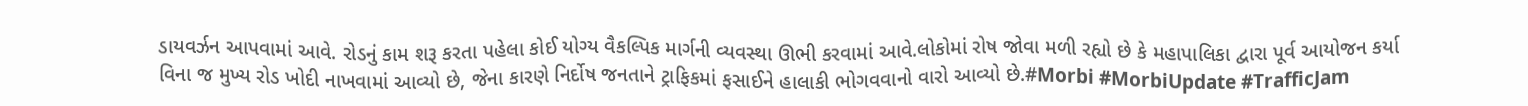ડાયવર્ઝન આપવામાં આવે. રોડનું કામ શરૂ કરતા પહેલા કોઈ યોગ્ય વૈકલ્પિક માર્ગની વ્યવસ્થા ઊભી કરવામાં આવે.લોકોમાં રોષ જોવા મળી રહ્યો છે કે મહાપાલિકા દ્વારા પૂર્વ આયોજન કર્યા વિના જ મુખ્ય રોડ ખોદી નાખવામાં આવ્યો છે, જેના કારણે નિર્દોષ જનતાને ટ્રાફિકમાં ફસાઈને હાલાકી ભોગવવાનો વારો આવ્યો છે.#Morbi #MorbiUpdate #TrafficJam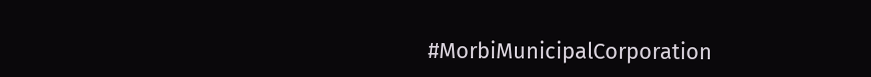#MorbiMunicipalCorporation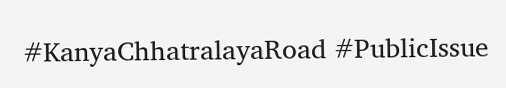#KanyaChhatralayaRoad #PublicIssue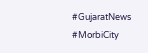#GujaratNews #MorbiCity